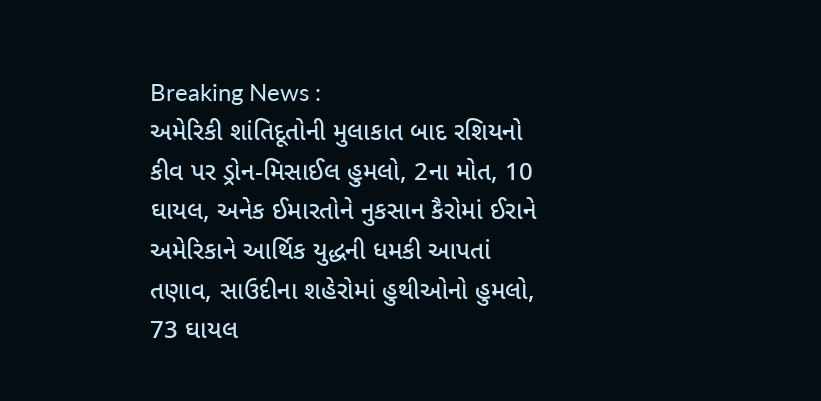Breaking News :
અમેરિકી શાંતિદૂતોની મુલાકાત બાદ રશિયનો કીવ પર ડ્રોન-મિસાઈલ હુમલો, 2ના મોત, 10 ઘાયલ, અનેક ઈમારતોને નુકસાન કૈરોમાં ઈરાને અમેરિકાને આર્થિક યુદ્ધની ધમકી આપતાં તણાવ, સાઉદીના શહેરોમાં હુથીઓનો હુમલો, 73 ઘાયલ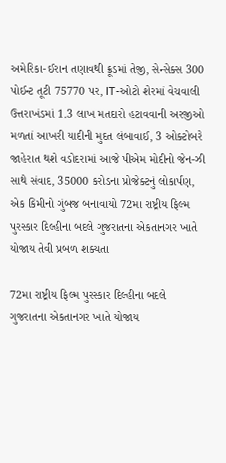અમેરિકા-ઈરાન તણાવથી ક્રૂડમાં તેજી, સેન્સેક્સ 300 પોઈન્ટ તૂટી 75770 પર, IT-ઓટો શેરમાં વેચવાલી ઉત્તરાખંડમાં 1.3 લાખ મતદારો હટાવવાની અરજીઓ મળતાં આખરી યાદીની મુદત લંબાવાઈ, 3 ઓક્ટોબરે જાહેરાત થશે વડોદરામાં આજે પીએમ મોદીનો જેન-ઝી સાથે સંવાદ, 35000 કરોડના પ્રોજેક્ટનું લોકાર્પણ, એક કિમીનો ગુંબજ બનાવાયો 72મા રાષ્ટ્રીય ફિલ્મ પુરસ્કાર દિલ્હીના બદલે ગુજરાતના એકતાનગર ખાતે યોજાય તેવી પ્રબળ શક્યતા

72મા રાષ્ટ્રીય ફિલ્મ પુરસ્કાર દિલ્હીના બદલે ગુજરાતના એકતાનગર ખાતે યોજાય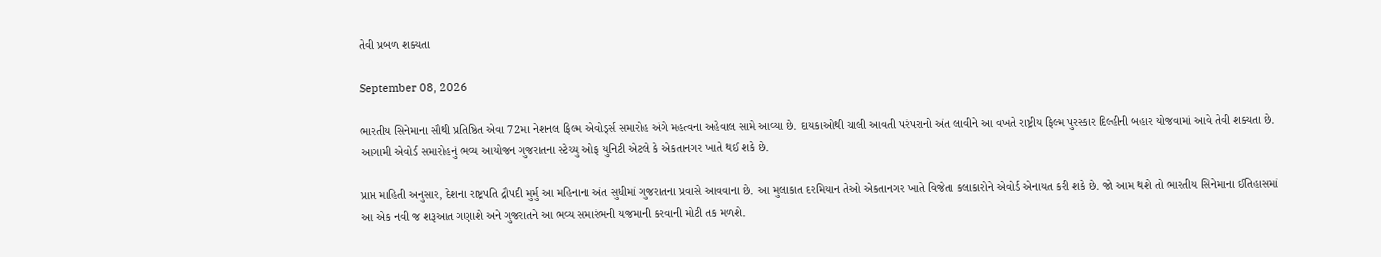તેવી પ્રબળ શક્યતા

September 08, 2026

ભારતીય સિનેમાના સૌથી પ્રતિષ્ઠિત એવા 72મા નેશનલ ફિલ્મ એવોર્ડ્સ સમારોહ અંગે મહત્વના અહેવાલ સામે આવ્યા છે. દાયકાઓથી ચાલી આવતી પરંપરાનો અંત લાવીને આ વખતે રાષ્ટ્રીય ફિલ્મ પુરસ્કાર દિલ્હીની બહાર યોજવામાં આવે તેવી શક્યતા છે. આગામી એવોર્ડ સમારોહનું ભવ્ય આયોજન ગુજરાતના સ્ટેચ્યુ ઓફ યુનિટી એટલે કે એકતાનગર ખાતે થઈ શકે છે.

પ્રાપ્ત માહિતી અનુસાર, દેશના રાષ્ટ્રપતિ દ્રૌપદી મુર્મુ આ મહિનાના અંત સુધીમાં ગુજરાતના પ્રવાસે આવવાના છે. આ મુલાકાત દરમિયાન તેઓ એકતાનગર ખાતે વિજેતા કલાકારોને એવોર્ડ એનાયત કરી શકે છે. જો આમ થશે તો ભારતીય સિનેમાના ઈતિહાસમાં આ એક નવી જ શરૂઆત ગણાશે અને ગુજરાતને આ ભવ્ય સમારંભની યજમાની કરવાની મોટી તક મળશે.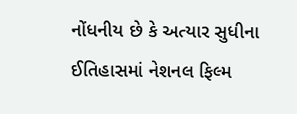નોંધનીય છે કે અત્યાર સુધીના ઈતિહાસમાં નેશનલ ફિલ્મ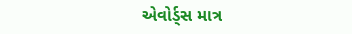એવોર્ડ્સ માત્ર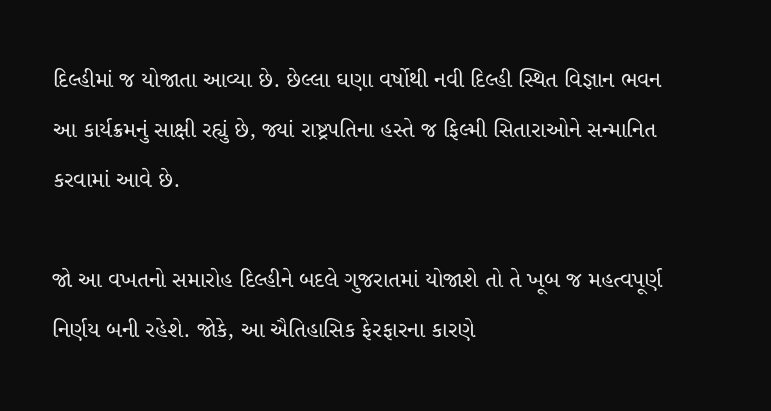દિલ્હીમાં જ યોજાતા આવ્યા છે. છેલ્લા ઘણા વર્ષોથી નવી દિલ્હી સ્થિત વિજ્ઞાન ભવન આ કાર્યક્રમનું સાક્ષી રહ્યું છે, જ્યાં રાષ્ટ્રપતિના હસ્તે જ ફિલ્મી સિતારાઓને સન્માનિત કરવામાં આવે છે.

જો આ વખતનો સમારોહ દિલ્હીને બદલે ગુજરાતમાં યોજાશે તો તે ખૂબ જ મહત્વપૂર્ણ નિર્ણય બની રહેશે. જોકે, આ ઐતિહાસિક ફેરફારના કારણે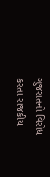ગુજરાતનો વિરોધ કરતા રાજકીય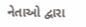નેતાઓ દ્વારા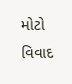મોટો વિવાદ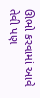ઊભો કરવામાં આવે તેવી પણ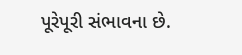પૂરેપૂરી સંભાવના છે.